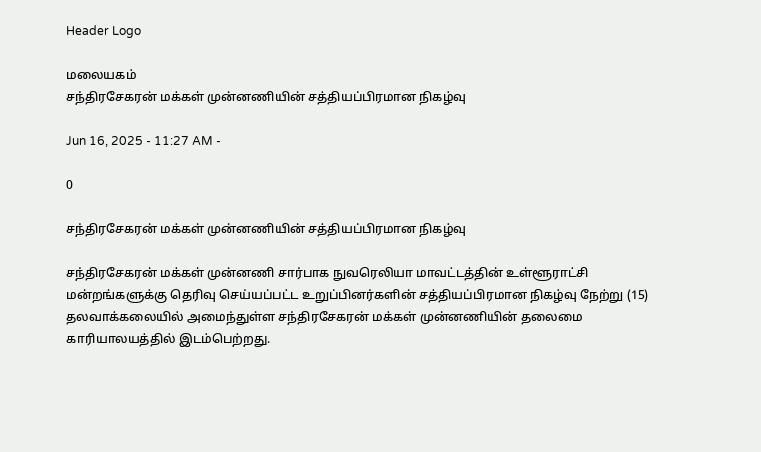Header Logo

மலையகம்
சந்திரசேகரன் மக்கள் முன்னணியின் சத்தியப்பிரமான நிகழ்வு

Jun 16, 2025 - 11:27 AM -

0

சந்திரசேகரன் மக்கள் முன்னணியின் சத்தியப்பிரமான நிகழ்வு

சந்திரசேகரன் மக்கள் முன்னணி சார்பாக நுவரெலியா மாவட்டத்தின் உள்ளூராட்சி மன்றங்களுக்கு தெரிவு செய்யப்பட்ட உறுப்பினர்களின் சத்தியப்பிரமான நிகழ்வு நேற்று (15) தலவாக்கலையில் அமைந்துள்ள சந்திரசேகரன் மக்கள் முன்னணியின் தலைமை காரியாலயத்தில் இடம்பெற்றது.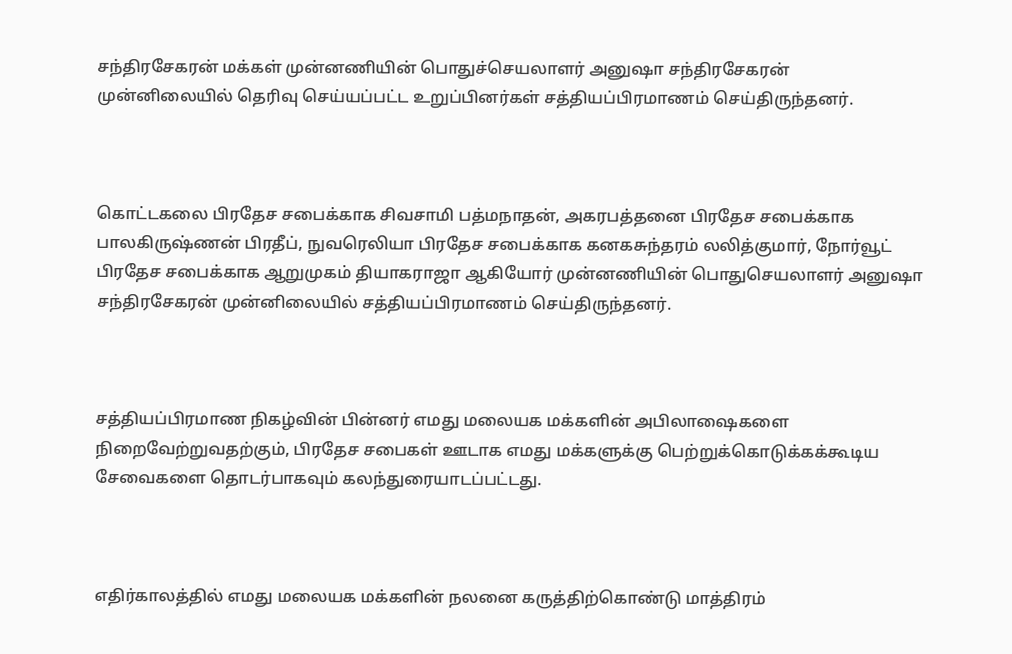சந்திரசேகரன் மக்கள் முன்னணியின் பொதுச்செயலாளர் அனுஷா சந்திரசேகரன் முன்னிலையில் தெரிவு செய்யப்பட்ட உறுப்பினர்கள் சத்தியப்பிரமாணம் செய்திருந்தனர்.



கொட்டகலை பிரதேச சபைக்காக சிவசாமி பத்மநாதன், அகரபத்தனை பிரதேச சபைக்காக பாலகிருஷ்ணன் பிரதீப், நுவரெலியா பிரதேச சபைக்காக கனகசுந்தரம் லலித்குமார், நோர்வூட் பிரதேச சபைக்காக ஆறுமுகம் தியாகராஜா ஆகியோர் முன்னணியின் பொதுசெயலாளர் அனுஷா சந்திரசேகரன் முன்னிலையில் சத்தியப்பிரமாணம் செய்திருந்தனர்.



சத்தியப்பிரமாண நிகழ்வின் பின்னர் எமது மலையக மக்களின் அபிலாஷைகளை நிறைவேற்றுவதற்கும், பிரதேச சபைகள் ஊடாக எமது மக்களுக்கு பெற்றுக்கொடுக்கக்கூடிய சேவைகளை தொடர்பாகவும் கலந்துரையாடப்பட்டது.



எதிர்காலத்தில் எமது மலையக மக்களின் நலனை கருத்திற்கொண்டு மாத்திரம்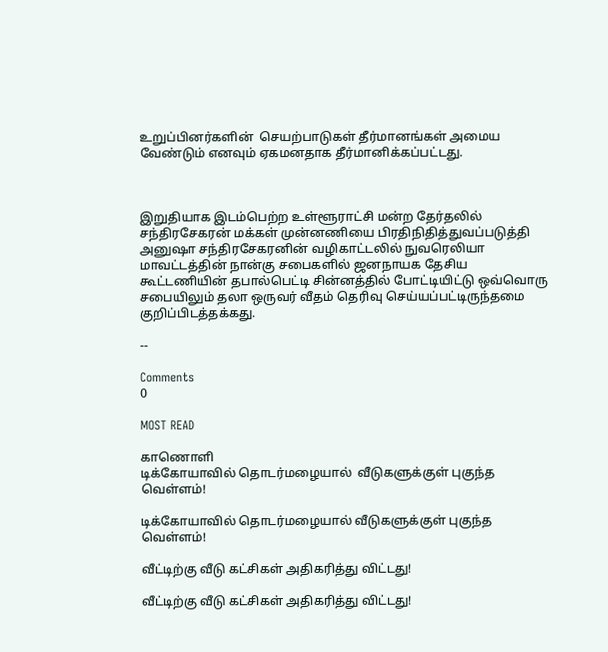உறுப்பினர்களின்  செயற்பாடுகள் தீர்மானங்கள் அமைய வேண்டும் எனவும் ஏகமனதாக தீர்மானிக்கப்பட்டது.



இறுதியாக இடம்பெற்ற உள்ளூராட்சி மன்ற தேர்தலில் சந்திரசேகரன் மக்கள் முன்னணியை பிரதிநிதித்துவப்படுத்தி அனுஷா சந்திரசேகரனின் வழிகாட்டலில் நுவரெலியா மாவட்டத்தின் நான்கு சபைகளில் ஜனநாயக தேசிய கூட்டணியின் தபால்பெட்டி சின்னத்தில் போட்டியிட்டு ஒவ்வொரு சபையிலும் தலா ஒருவர் வீதம் தெரிவு செய்யப்பட்டிருந்தமை குறிப்பிடத்தக்கது.

--

Comments
0

MOST READ

காணொளி
டிக்கோயாவில் தொடர்மழையால்  வீடுகளுக்குள் புகுந்த வெள்ளம்!

டிக்கோயாவில் தொடர்மழையால் வீடுகளுக்குள் புகுந்த வெள்ளம்!

வீட்டிற்கு வீடு கட்சிகள் அதிகரித்து விட்டது!

வீட்டிற்கு வீடு கட்சிகள் அதிகரித்து விட்டது!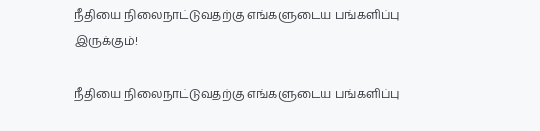நீதியை நிலைநாட்டுவதற்கு எங்களுடைய பங்களிப்பு இருக்கும்!

நீதியை நிலைநாட்டுவதற்கு எங்களுடைய பங்களிப்பு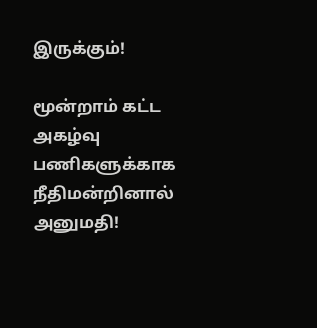இருக்கும்!

மூன்றாம் கட்ட அகழ்வு பணிகளுக்காக நீதிமன்றினால் அனுமதி!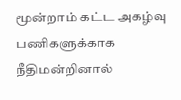மூன்றாம் கட்ட அகழ்வு பணிகளுக்காக நீதிமன்றினால்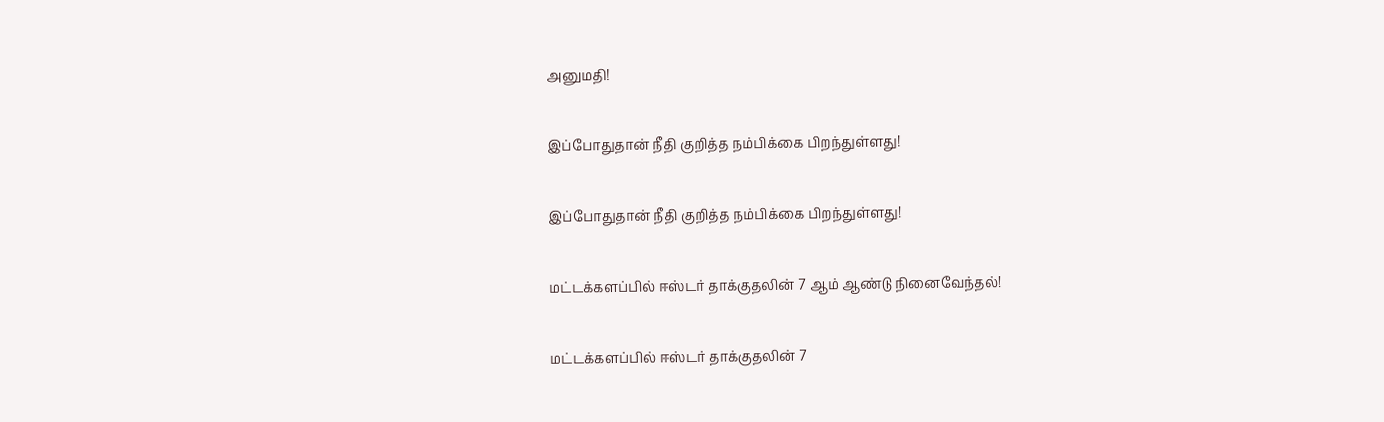அனுமதி!

இப்போதுதான் நீதி குறித்த நம்பிக்கை பிறந்துள்ளது!

இப்போதுதான் நீதி குறித்த நம்பிக்கை பிறந்துள்ளது!

மட்டக்களப்பில் ஈஸ்டர் தாக்குதலின் 7 ஆம் ஆண்டு நினைவேந்தல்!

மட்டக்களப்பில் ஈஸ்டர் தாக்குதலின் 7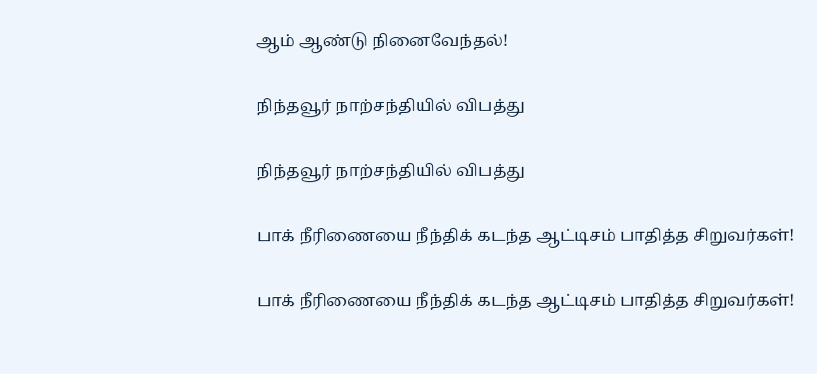ஆம் ஆண்டு நினைவேந்தல்!

நிந்தவூர் நாற்சந்தியில் விபத்து

நிந்தவூர் நாற்சந்தியில் விபத்து

பாக் நீரிணையை நீந்திக் கடந்த ஆட்டிசம் பாதித்த சிறுவர்கள்!

பாக் நீரிணையை நீந்திக் கடந்த ஆட்டிசம் பாதித்த சிறுவர்கள்!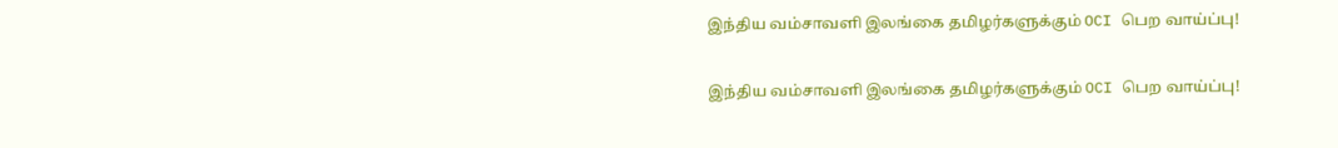இந்திய வம்சாவளி இலங்கை தமிழர்களுக்கும் OCI பெற வாய்ப்பு!

இந்திய வம்சாவளி இலங்கை தமிழர்களுக்கும் OCI பெற வாய்ப்பு!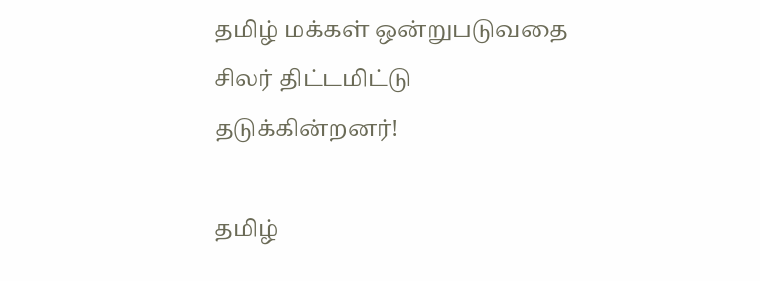தமிழ் மக்கள் ஒன்றுபடுவதை சிலர் திட்டமிட்டு தடுக்கின்றனர்!

தமிழ்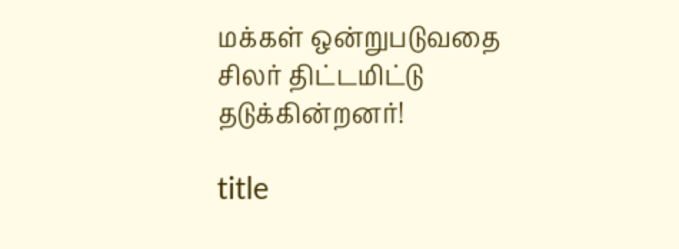மக்கள் ஒன்றுபடுவதை சிலர் திட்டமிட்டு தடுக்கின்றனர்!

title